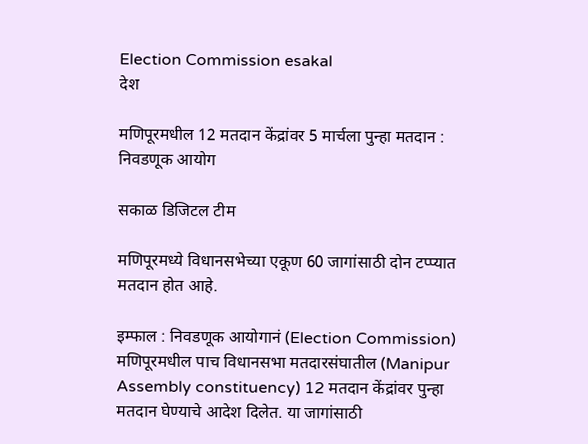Election Commission esakal
देश

मणिपूरमधील 12 मतदान केंद्रांवर 5 मार्चला पुन्हा मतदान : निवडणूक आयोग

सकाळ डिजिटल टीम

मणिपूरमध्ये विधानसभेच्या एकूण 60 जागांसाठी दोन टप्प्यात मतदान होत आहे.

इम्फाल : निवडणूक आयोगानं (Election Commission) मणिपूरमधील पाच विधानसभा मतदारसंघातील (Manipur Assembly constituency) 12 मतदान केंद्रांवर पुन्हा मतदान घेण्याचे आदेश दिलेत. या जागांसाठी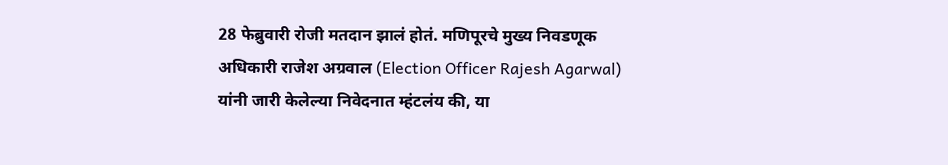28 फेब्रुवारी रोजी मतदान झालं होतं. मणिपूरचे मुख्य निवडणूक अधिकारी राजेश अग्रवाल (Election Officer Rajesh Agarwal) यांनी जारी केलेल्या निवेदनात म्हंटलंय की, या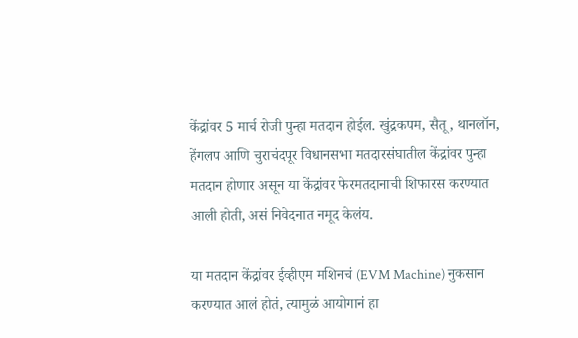केंद्रांवर 5 मार्च रोजी पुन्हा मतदान होईल. खुंद्रकपम, सैतू, थानलॉन, हेंगलप आणि चुराचंदपूर विधानसभा मतदारसंघातील केंद्रांवर पुन्हा मतदान होणार असून या केंद्रांवर फेरमतदानाची शिफारस करण्यात आली होती, असं निवेदनात नमूद केलंय.

या मतदान केंद्रांवर ईव्हीएम मशिनचं (EVM Machine) नुकसान करण्यात आलं होतं, त्यामुळं आयोगानं हा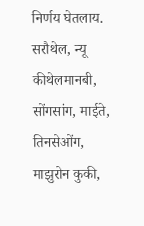निर्णय घेतलाय. सरौथेल, न्यू कीथेलमानबी, सोंगसांग, माईते, तिनसेओंग, माझुरोन कुकी,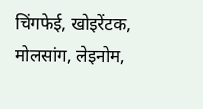चिंगफेई, खोइरेंटक, मोलसांग, लेइनोम,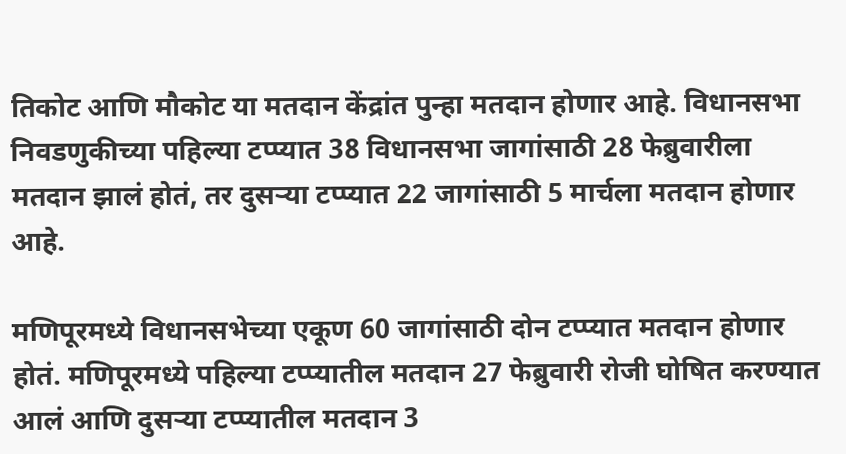तिकोट आणि मौकोट या मतदान केंद्रांत पुन्हा मतदान होणार आहे. विधानसभा निवडणुकीच्या पहिल्या टप्प्यात 38 विधानसभा जागांसाठी 28 फेब्रुवारीला मतदान झालं होतं, तर दुसऱ्या टप्प्यात 22 जागांसाठी 5 मार्चला मतदान होणार आहे.

मणिपूरमध्ये विधानसभेच्या एकूण 60 जागांसाठी दोन टप्प्यात मतदान होणार होतं. मणिपूरमध्ये पहिल्या टप्प्यातील मतदान 27 फेब्रुवारी रोजी घोषित करण्यात आलं आणि दुसऱ्या टप्प्यातील मतदान 3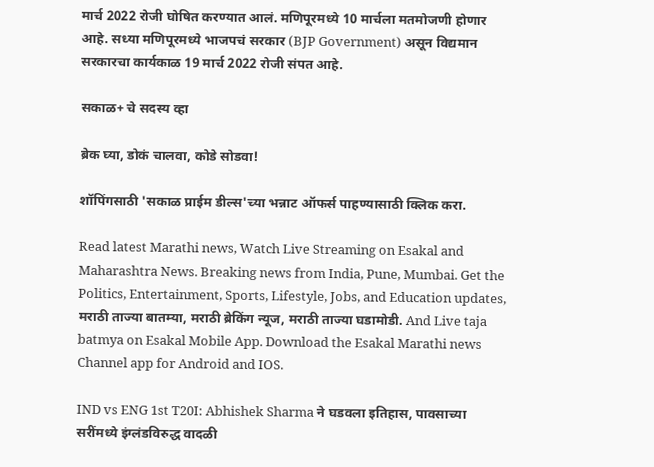मार्च 2022 रोजी घोषित करण्यात आलं. मणिपूरमध्ये 10 मार्चला मतमोजणी होणार आहे. सध्या मणिपूरमध्ये भाजपचं सरकार (BJP Government) असून विद्यमान सरकारचा कार्यकाळ 19 मार्च 2022 रोजी संपत आहे.

सकाळ+ चे सदस्य व्हा

ब्रेक घ्या, डोकं चालवा, कोडे सोडवा!

शॉपिंगसाठी 'सकाळ प्राईम डील्स'च्या भन्नाट ऑफर्स पाहण्यासाठी क्लिक करा.

Read latest Marathi news, Watch Live Streaming on Esakal and Maharashtra News. Breaking news from India, Pune, Mumbai. Get the Politics, Entertainment, Sports, Lifestyle, Jobs, and Education updates, मराठी ताज्या बातम्या, मराठी ब्रेकिंग न्यूज, मराठी ताज्या घडामोडी. And Live taja batmya on Esakal Mobile App. Download the Esakal Marathi news Channel app for Android and IOS.

IND vs ENG 1st T20I: Abhishek Sharma ने घडवला इतिहास, पावसाच्या सरींमध्ये इंग्लंडविरुद्ध वादळी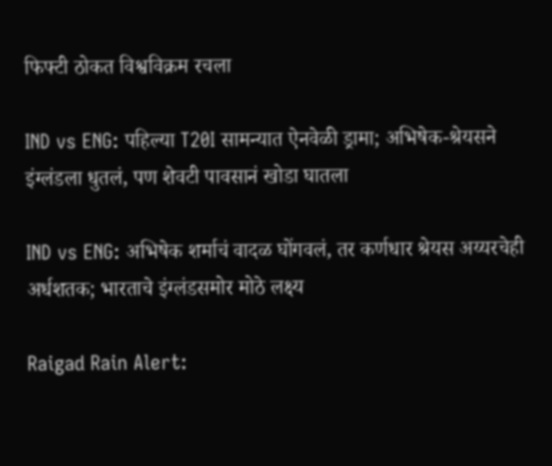फिफ्टी ठोकत विश्वविक्रम रचला

IND vs ENG: पहिल्या T20I सामन्यात ऐनवेळी ड्रामा; अभिषेक-श्रेयसने इंग्लंडला धुतलं, पण शेवटी पावसानं खोडा घातला

IND vs ENG: अभिषेक शर्माचं वादळ घोंगवलं, तर कर्णधार श्रेयस अय्यरचेही अर्धशतक; भारताचे इंग्लंडसमोर मोठे लक्ष्य

Raigad Rain Alert: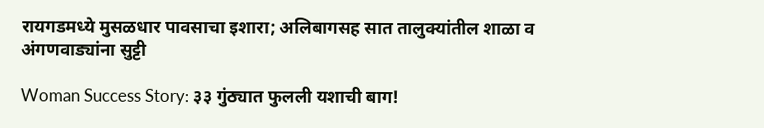रायगडमध्ये मुसळधार पावसाचा इशारा; अलिबागसह सात तालुक्यांतील शाळा व अंगणवाड्यांना सुट्टी

Woman Success Story: ३३ गुंठ्यात फुलली यशाची बाग!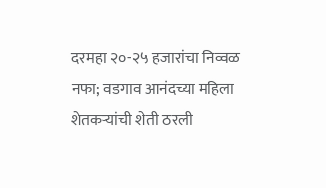दरमहा २०-२५ हजारांचा निव्वळ नफा; वडगाव आनंदच्या महिला शेतकऱ्यांची शेती ठरली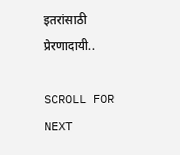इतरांसाठी प्रेरणादायी..

SCROLL FOR NEXT